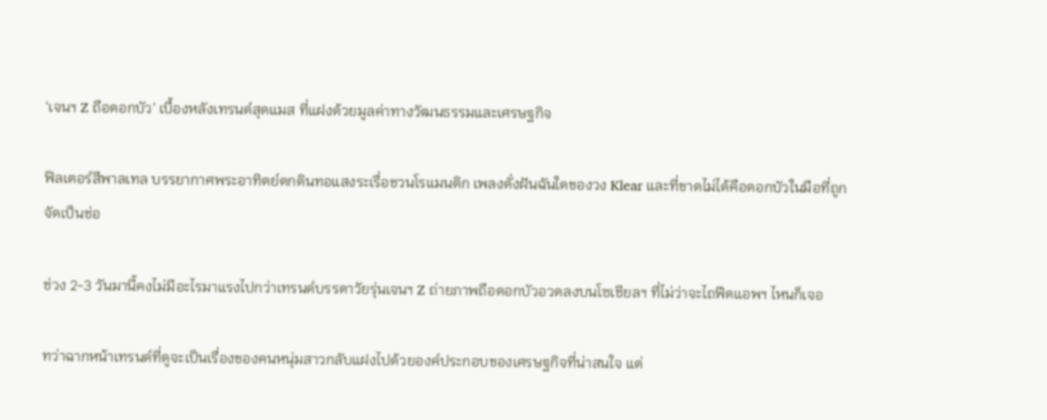‘เจนฯ Z ถือดอกบัว’ เบื้องหลังเทรนด์สุดแมส ที่แฝงด้วยมูลค่าทางวัฒนธรรมและเศรษฐกิจ

ฟิลเตอร์สีพาลเทล บรรยากาศพระอาทิตย์ตกดินทอแสงระเรื่อชวนโรแมนติก เพลงดั่งฝันฉันใดของวง Klear และที่ขาดไม่ได้คือดอกบัวในมือที่ถูกจัดเป็นช่อ

ช่วง 2-3 วันมานี้คงไม่มีอะไรมาแรงไปกว่าเทรนด์บรรดาวัยรุ่นเจนฯ Z ถ่ายภาพถือดอกบัวอวดลงบนโซเชียลฯ ที่ไม่ว่าจะไถฟีดแอพฯ ไหนก็เจอ

ทว่าฉากหน้าเทรนด์ที่ดูจะเป็นเรื่องของคนหนุ่มสาวกลับแฝงไปด้วยองค์ประกอบของเศรษฐกิจที่น่าสนใจ แต่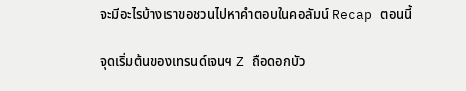จะมีอะไรบ้างเราขอชวนไปหาคำตอบในคอลัมน์ Recap ตอนนี้

จุดเริ่มต้นของเทรนด์เจนฯ Z ถือดอกบัว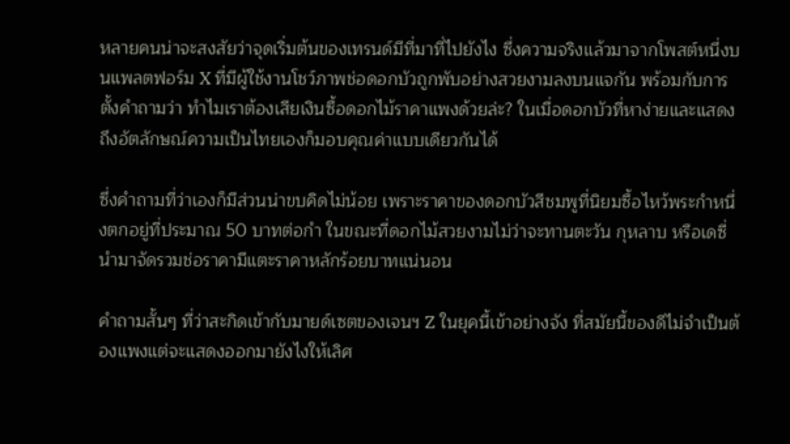หลายคนน่าจะสงสัยว่าจุดเริ่มต้นของเทรนด์มีที่มาที่ไปยังไง ซึ่งความจริงแล้วมาจากโพสต์หนึ่งบนแพลตฟอร์ม X ที่มีผู้ใช้งานโชว์ภาพช่อดอกบัวถูกพับอย่างสวยงามลงบนแจกัน พร้อมกับการตั้งคำถามว่า ทำไมเราต้องเสียเงินซื้อดอกไม้ราคาแพงด้วยล่ะ? ในเมื่อดอกบัวที่หาง่ายและแสดงถึงอัตลักษณ์ความเป็นไทยเองก็มอบคุณค่าแบบเดียวกันได้

ซึ่งคำถามที่ว่าเองก็มีส่วนน่าขบคิดไม่น้อย เพราะราคาของดอกบัวสีชมพูที่นิยมซื้อไหว้พระกำหนึ่งตกอยู่ที่ประมาณ 50 บาทต่อกำ ในขณะที่ดอกไม้สวยงามไม่ว่าจะทานตะวัน กุหลาบ หรือเดซี่ นำมาจัดรวมช่อราคามีแตะราคาหลักร้อยบาทแน่นอน

คำถามสั้นๆ ที่ว่าสะกิดเข้ากับมายด์เซตของเจนฯ Z ในยุคนี้เข้าอย่างจัง ที่สมัยนี้ของดีไม่จำเป็นต้องแพงแต่จะแสดงออกมายังไงให้เลิศ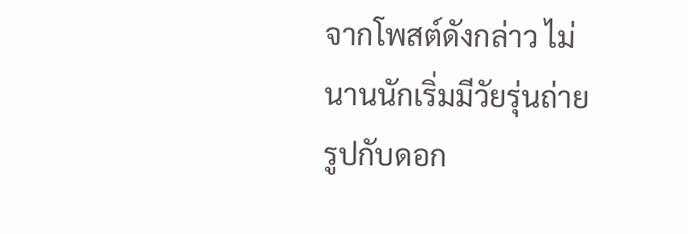จากโพสต์ดังกล่าว ไม่นานนักเริ่มมีวัยรุ่นถ่ายรูปกับดอก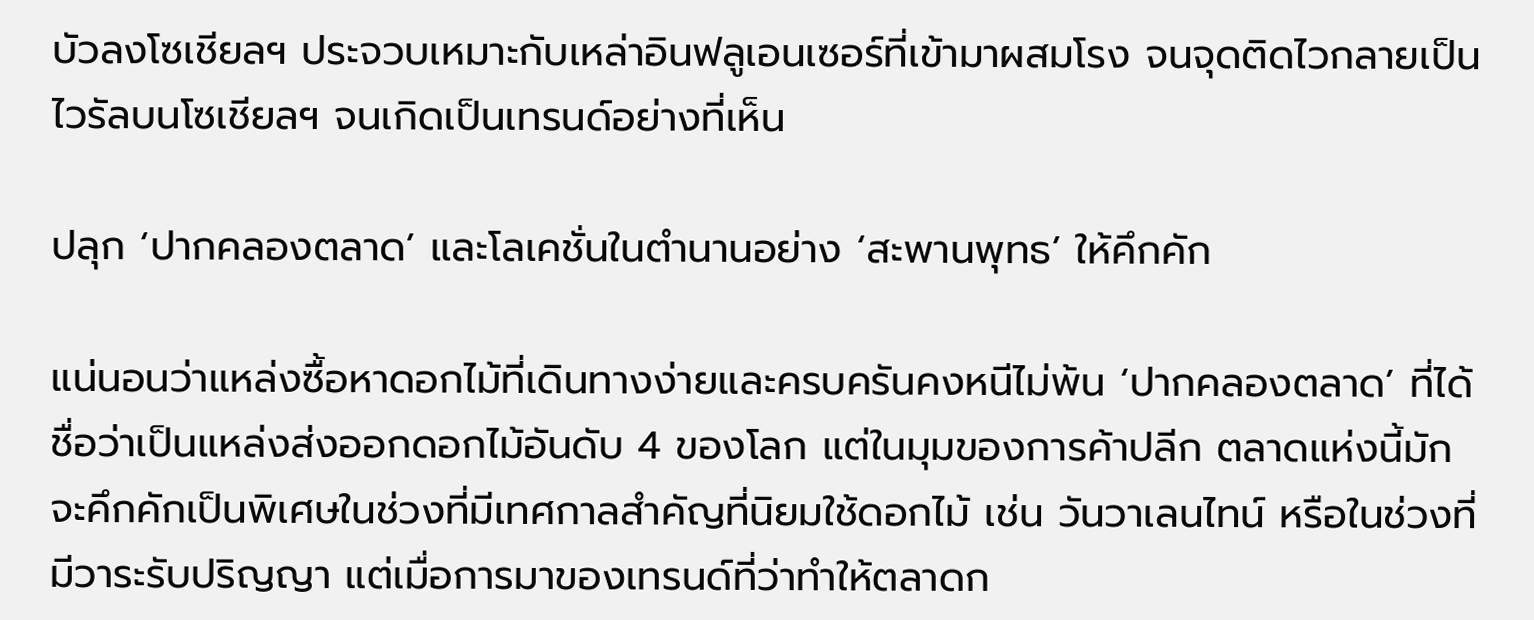บัวลงโซเชียลฯ ประจวบเหมาะกับเหล่าอินฟลูเอนเซอร์ที่เข้ามาผสมโรง จนจุดติดไวกลายเป็นไวรัลบนโซเชียลฯ จนเกิดเป็นเทรนด์อย่างที่เห็น

ปลุก ‘ปากคลองตลาด’ และโลเคชั่นในตำนานอย่าง ‘สะพานพุทธ’ ให้คึกคัก

แน่นอนว่าแหล่งซื้อหาดอกไม้ที่เดินทางง่ายและครบครันคงหนีไม่พ้น ‘ปากคลองตลาด’ ที่ได้ชื่อว่าเป็นแหล่งส่งออกดอกไม้อันดับ 4 ของโลก แต่ในมุมของการค้าปลีก ตลาดแห่งนี้มักจะคึกคักเป็นพิเศษในช่วงที่มีเทศกาลสำคัญที่นิยมใช้ดอกไม้ เช่น วันวาเลนไทน์ หรือในช่วงที่มีวาระรับปริญญา แต่เมื่อการมาของเทรนด์ที่ว่าทำให้ตลาดก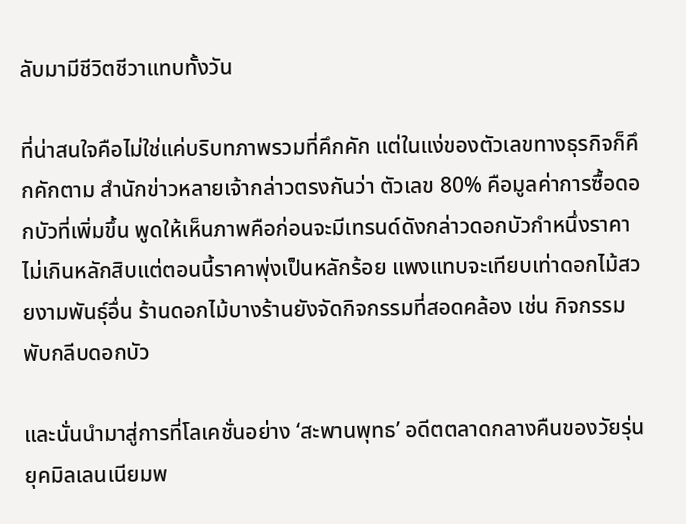ลับมามีชีวิตชีวาแทบทั้งวัน

ที่น่าสนใจคือไม่ใช่แค่บริบทภาพรวมที่คึกคัก แต่ในแง่ของตัวเลขทางธุรกิจก็คึกคักตาม สำนักข่าวหลายเจ้ากล่าวตรงกันว่า ตัวเลข 80% คือมูลค่าการซื้อดอกบัวที่เพิ่มขึ้น พูดให้เห็นภาพคือก่อนจะมีเทรนด์ดังกล่าวดอกบัวกำหนึ่งราคาไม่เกินหลักสิบแต่ตอนนี้ราคาพุ่งเป็นหลักร้อย แพงแทบจะเทียบเท่าดอกไม้สวยงามพันธุ์อื่น ร้านดอกไม้บางร้านยังจัดกิจกรรมที่สอดคล้อง เช่น กิจกรรมพับกลีบดอกบัว

และนั่นนำมาสู่การที่โลเคชั่นอย่าง ‘สะพานพุทธ’ อดีตตลาดกลางคืนของวัยรุ่นยุคมิลเลนเนียมพ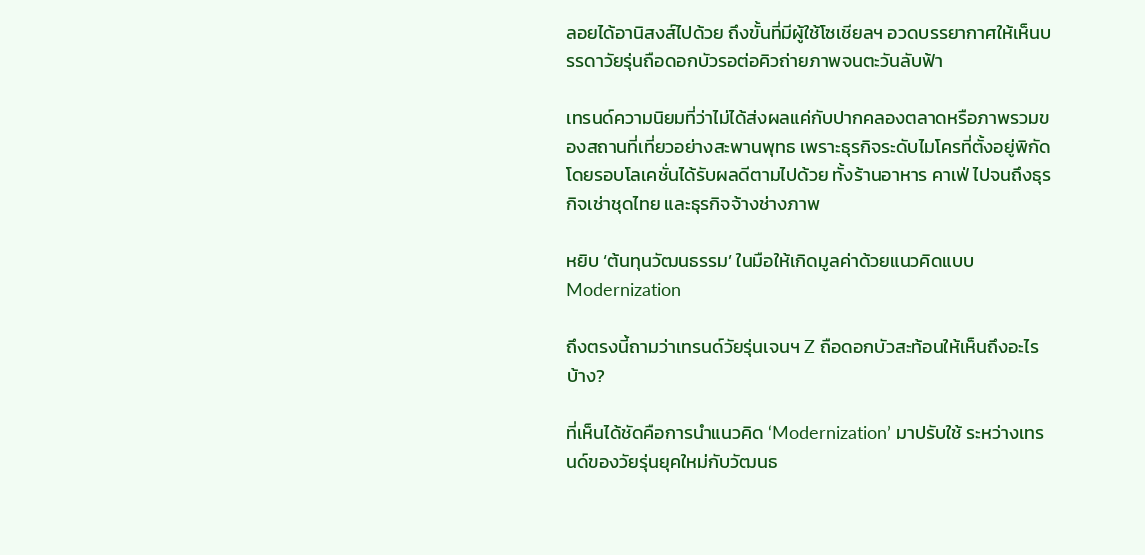ลอยได้อานิสงส์ไปด้วย ถึงขั้นที่มีผู้ใช้โซเชียลฯ อวดบรรยากาศให้เห็นบรรดาวัยรุ่นถือดอกบัวรอต่อคิวถ่ายภาพจนตะวันลับฟ้า

เทรนด์ความนิยมที่ว่าไม่ได้ส่งผลแค่กับปากคลองตลาดหรือภาพรวมของสถานที่เที่ยวอย่างสะพานพุทธ เพราะธุรกิจระดับไมโครที่ตั้งอยู่พิกัดโดยรอบโลเคชั่นได้รับผลดีตามไปด้วย ทั้งร้านอาหาร คาเฟ่ ไปจนถึงธุรกิจเช่าชุดไทย และธุรกิจจ้างช่างภาพ

หยิบ ‘ต้นทุนวัฒนธรรม’ ในมือให้เกิดมูลค่าด้วยแนวคิดแบบ Modernization

ถึงตรงนี้ถามว่าเทรนด์วัยรุ่นเจนฯ Z ถือดอกบัวสะท้อนให้เห็นถึงอะไรบ้าง?

ที่เห็นได้ชัดคือการนำแนวคิด ‘Modernization’ มาปรับใช้ ระหว่างเทรนด์ของวัยรุ่นยุคใหม่กับวัฒนธ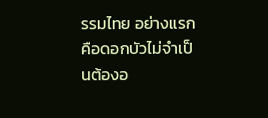รรมไทย อย่างแรกคือดอกบัวไม่จำเป็นต้องอ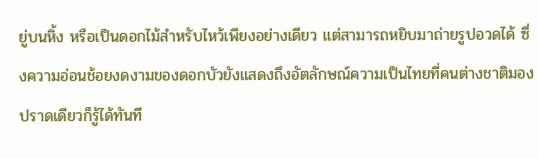ยู่บนหิ้ง หรือเป็นดอกไม้สำหรับไหว้เพียงอย่างเดียว แต่สามารถหยิบมาถ่ายรูปอวดได้ ซึ่งความอ่อนช้อยงดงามของดอกบัวยังแสดงถึงอัตลักษณ์ความเป็นไทยที่คนต่างชาติมองปราดเดียวก็รู้ได้ทันที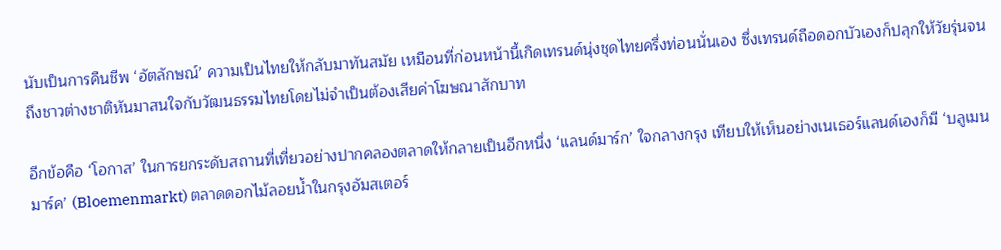นับเป็นการคืนชีพ ‘อัตลักษณ์’ ความเป็นไทยให้กลับมาทันสมัย เหมือนที่ก่อนหน้านี้เกิดเทรนด์นุ่งชุดไทยครึ่งท่อนนั่นเอง ซึ่งเทรนด์ถือดอกบัวเองก็ปลุกให้วัยรุ่นจนถึงชาวต่างชาติหันมาสนใจกับวัฒนธรรมไทยโดยไม่จำเป็นต้องเสียค่าโฆษณาสักบาท

อีกข้อคือ ‘โอกาส’ ในการยกระดับสถานที่เที่ยวอย่างปากคลองตลาดให้กลายเป็นอีกหนึ่ง ‘แลนด์มาร์ก’ ใจกลางกรุง เทียบให้เห็นอย่างเนเธอร์แลนด์เองก็มี ‘บลูเมนมาร์ค’ (Bloemenmarkt) ตลาดดอกไม้ลอยน้ำในกรุงอัมสเตอร์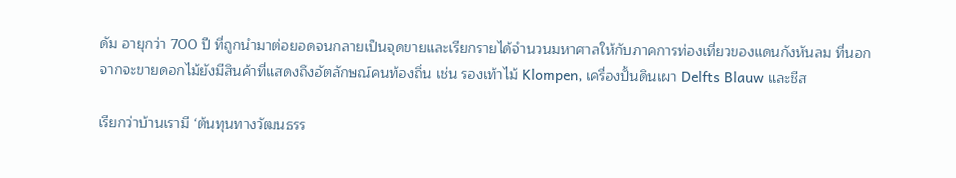ดัม อายุกว่า 700 ปี ที่ถูกนำมาต่อยอดจนกลายเป็นจุดขายและเรียกรายได้จำนวนมหาศาลให้กับภาคการท่องเที่ยวของแดนกังหันลม ที่นอกจากจะขายดอกไม้ยังมีสินค้าที่แสดงถึงอัตลักษณ์คนท้องถิ่น เช่น รองเท้าไม้ Klompen, เครื่องปั้นดินเผา Delfts Blauw และชีส

เรียกว่าบ้านเรามี ‘ต้นทุนทางวัฒนธรร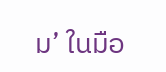ม’ ในมือ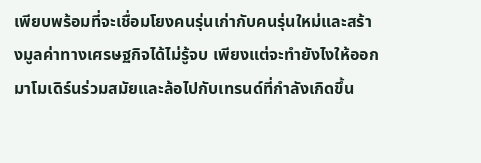เพียบพร้อมที่จะเชื่อมโยงคนรุ่นเก่ากับคนรุ่นใหม่และสร้างมูลค่าทางเศรษฐกิจได้ไม่รู้จบ เพียงแต่จะทำยังไงให้ออกมาโมเดิร์นร่วมสมัยและล้อไปกับเทรนด์ที่กำลังเกิดขึ้น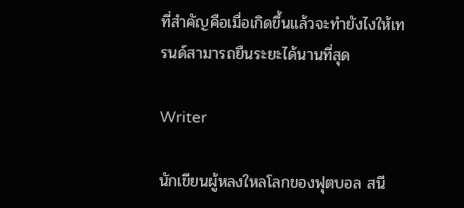ที่สำคัญคือเมื่อเกิดขึ้นแล้วจะทำยังไงให้เทรนด์สามารถยืนระยะได้นานที่สุด

Writer

นักเขียนผู้หลงใหลโลกของฟุตบอล สนี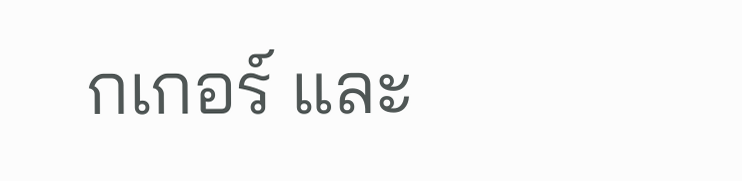กเกอร์ และ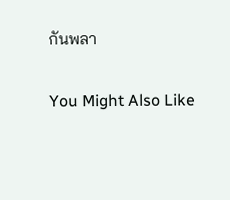กันพลา

You Might Also Like